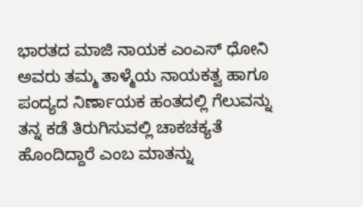ಭಾರತದ ಮಾಜಿ ನಾಯಕ ಎಂಎಸ್ ಧೋನಿ ಅವರು ತಮ್ಮ ತಾಳ್ಮೆಯ ನಾಯಕತ್ವ ಹಾಗೂ ಪಂದ್ಯದ ನಿರ್ಣಾಯಕ ಹಂತದಲ್ಲಿ ಗೆಲುವನ್ನು ತನ್ನ ಕಡೆ ತಿರುಗಿಸುವಲ್ಲಿ ಚಾಕಚಕ್ಯತೆ ಹೊಂದಿದ್ದಾರೆ ಎಂಬ ಮಾತನ್ನು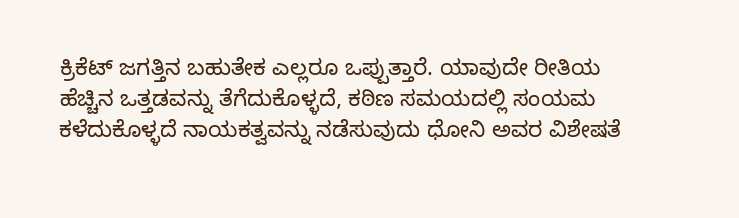ಕ್ರಿಕೆಟ್ ಜಗತ್ತಿನ ಬಹುತೇಕ ಎಲ್ಲರೂ ಒಪ್ಪುತ್ತಾರೆ. ಯಾವುದೇ ರೀತಿಯ ಹೆಚ್ಚಿನ ಒತ್ತಡವನ್ನು ತೆಗೆದುಕೊಳ್ಳದೆ, ಕಠಿಣ ಸಮಯದಲ್ಲಿ ಸಂಯಮ ಕಳೆದುಕೊಳ್ಳದೆ ನಾಯಕತ್ವವನ್ನು ನಡೆಸುವುದು ಧೋನಿ ಅವರ ವಿಶೇಷತೆ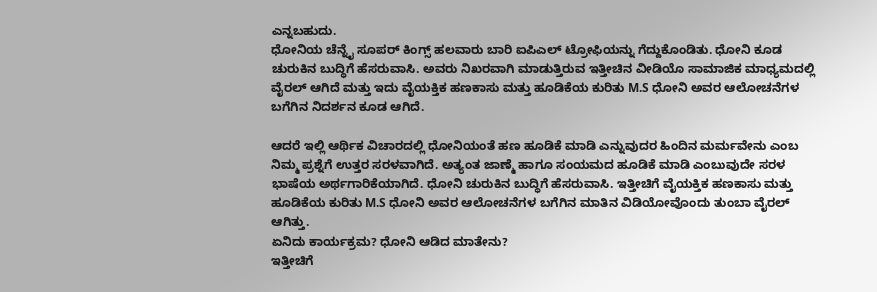ಎನ್ನಬಹುದು.
ಧೋನಿಯ ಚೆನ್ನೈ ಸೂಪರ್ ಕಿಂಗ್ಸ್ ಹಲವಾರು ಬಾರಿ ಐಪಿಎಲ್ ಟ್ರೋಫಿಯನ್ನು ಗೆದ್ದುಕೊಂಡಿತು. ಧೋನಿ ಕೂಡ ಚುರುಕಿನ ಬುದ್ಧಿಗೆ ಹೆಸರುವಾಸಿ. ಅವರು ನಿಖರವಾಗಿ ಮಾಡುತ್ತಿರುವ ಇತ್ತೀಚಿನ ವೀಡಿಯೊ ಸಾಮಾಜಿಕ ಮಾಧ್ಯಮದಲ್ಲಿ ವೈರಲ್ ಆಗಿದೆ ಮತ್ತು ಇದು ವೈಯಕ್ತಿಕ ಹಣಕಾಸು ಮತ್ತು ಹೂಡಿಕೆಯ ಕುರಿತು M.S ಧೋನಿ ಅವರ ಆಲೋಚನೆಗಳ ಬಗೆಗಿನ ನಿದರ್ಶನ ಕೂಡ ಆಗಿದೆ.

ಆದರೆ ಇಲ್ಲಿ ಆರ್ಥಿಕ ವಿಚಾರದಲ್ಲಿ ಧೋನಿಯಂತೆ ಹಣ ಹೂಡಿಕೆ ಮಾಡಿ ಎನ್ನುವುದರ ಹಿಂದಿನ ಮರ್ಮವೇನು ಎಂಬ ನಿಮ್ಮ ಪ್ರಶ್ನೆಗೆ ಉತ್ತರ ಸರಳವಾಗಿದೆ. ಅತ್ಯಂತ ಜಾಣ್ಮೆ ಹಾಗೂ ಸಂಯಮದ ಹೂಡಿಕೆ ಮಾಡಿ ಎಂಬುವುದೇ ಸರಳ ಭಾಷೆಯ ಅರ್ಥಗಾರಿಕೆಯಾಗಿದೆ. ಧೋನಿ ಚುರುಕಿನ ಬುದ್ಧಿಗೆ ಹೆಸರುವಾಸಿ. ಇತ್ತೀಚಿಗೆ ವೈಯಕ್ತಿಕ ಹಣಕಾಸು ಮತ್ತು ಹೂಡಿಕೆಯ ಕುರಿತು M.S ಧೋನಿ ಅವರ ಆಲೋಚನೆಗಳ ಬಗೆಗಿನ ಮಾತಿನ ವಿಡಿಯೋವೊಂದು ತುಂಬಾ ವೈರಲ್ ಆಗಿತ್ತು.
ಏನಿದು ಕಾರ್ಯಕ್ರಮ? ಧೋನಿ ಆಡಿದ ಮಾತೇನು?
ಇತ್ತೀಚಿಗೆ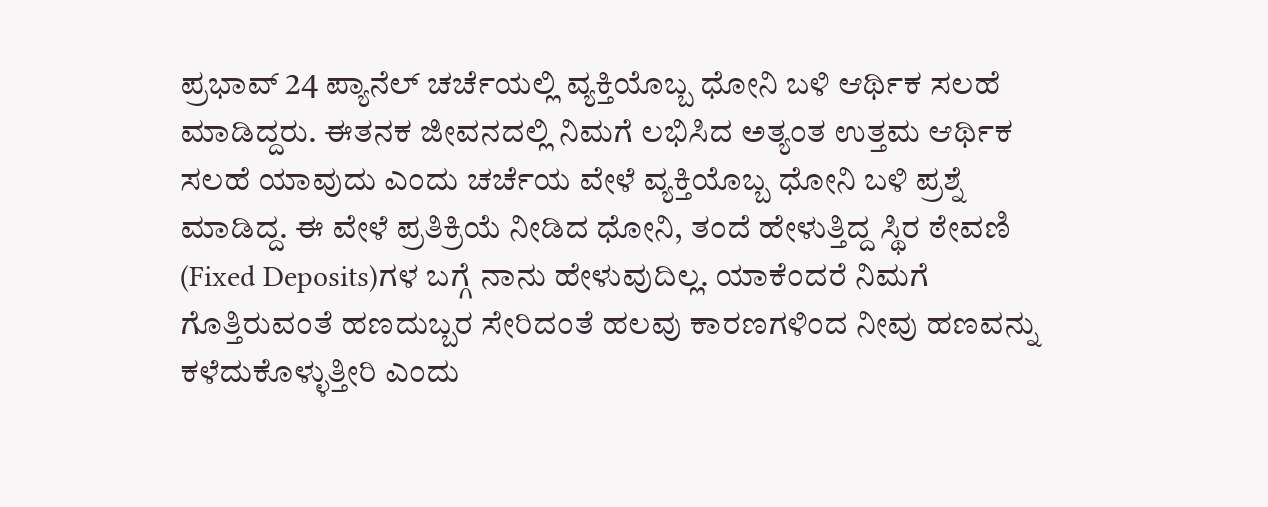ಪ್ರಭಾವ್ 24 ಪ್ಯಾನೆಲ್ ಚರ್ಚೆಯಲ್ಲಿ ವ್ಯಕ್ತಿಯೊಬ್ಬ ಧೋನಿ ಬಳಿ ಆರ್ಥಿಕ ಸಲಹೆ ಮಾಡಿದ್ದರು. ಈತನಕ ಜೀವನದಲ್ಲಿ ನಿಮಗೆ ಲಭಿಸಿದ ಅತ್ಯಂತ ಉತ್ತಮ ಆರ್ಥಿಕ ಸಲಹೆ ಯಾವುದು ಎಂದು ಚರ್ಚೆಯ ವೇಳೆ ವ್ಯಕ್ತಿಯೊಬ್ಬ ಧೋನಿ ಬಳಿ ಪ್ರಶ್ನೆ ಮಾಡಿದ್ದ. ಈ ವೇಳೆ ಪ್ರತಿಕ್ರಿಯೆ ನೀಡಿದ ಧೋನಿ, ತಂದೆ ಹೇಳುತ್ತಿದ್ದ ಸ್ಥಿರ ಠೇವಣಿ (Fixed Deposits)ಗಳ ಬಗ್ಗೆ ನಾನು ಹೇಳುವುದಿಲ್ಲ. ಯಾಕೆಂದರೆ ನಿಮಗೆ ಗೊತ್ತಿರುವಂತೆ ಹಣದುಬ್ಬರ ಸೇರಿದಂತೆ ಹಲವು ಕಾರಣಗಳಿಂದ ನೀವು ಹಣವನ್ನು ಕಳೆದುಕೊಳ್ಳುತ್ತೀರಿ ಎಂದು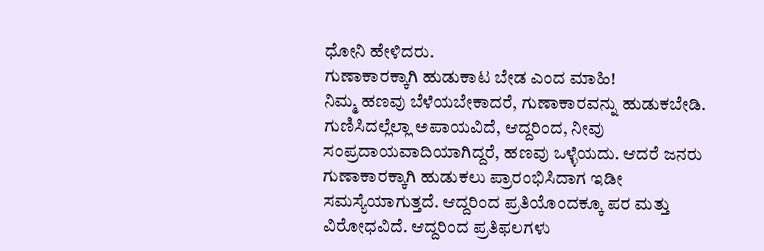ಧೋನಿ ಹೇಳಿದರು.
ಗುಣಾಕಾರಕ್ಕಾಗಿ ಹುಡುಕಾಟ ಬೇಡ ಎಂದ ಮಾಹಿ!
ನಿಮ್ಮ ಹಣವು ಬೆಳೆಯಬೇಕಾದರೆ, ಗುಣಾಕಾರವನ್ನು ಹುಡುಕಬೇಡಿ. ಗುಣಿಸಿದಲ್ಲೆಲ್ಲಾ ಅಪಾಯವಿದೆ, ಆದ್ದರಿಂದ, ನೀವು ಸಂಪ್ರದಾಯವಾದಿಯಾಗಿದ್ದರೆ, ಹಣವು ಒಳ್ಳೆಯದು. ಆದರೆ ಜನರು ಗುಣಾಕಾರಕ್ಕಾಗಿ ಹುಡುಕಲು ಪ್ರಾರಂಭಿಸಿದಾಗ ಇಡೀ ಸಮಸ್ಯೆಯಾಗುತ್ತದೆ. ಆದ್ದರಿಂದ ಪ್ರತಿಯೊಂದಕ್ಕೂ ಪರ ಮತ್ತು ವಿರೋಧವಿದೆ. ಆದ್ದರಿಂದ ಪ್ರತಿಫಲಗಳು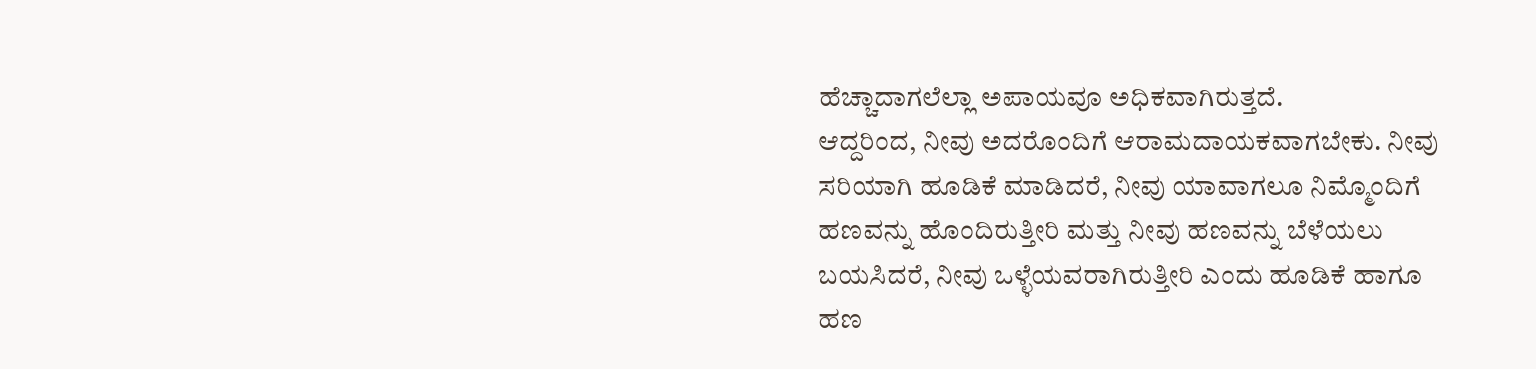ಹೆಚ್ಚಾದಾಗಲೆಲ್ಲಾ ಅಪಾಯವೂ ಅಧಿಕವಾಗಿರುತ್ತದೆ.
ಆದ್ದರಿಂದ, ನೀವು ಅದರೊಂದಿಗೆ ಆರಾಮದಾಯಕವಾಗಬೇಕು. ನೀವು ಸರಿಯಾಗಿ ಹೂಡಿಕೆ ಮಾಡಿದರೆ, ನೀವು ಯಾವಾಗಲೂ ನಿಮ್ಮೊಂದಿಗೆ ಹಣವನ್ನು ಹೊಂದಿರುತ್ತೀರಿ ಮತ್ತು ನೀವು ಹಣವನ್ನು ಬೆಳೆಯಲು ಬಯಸಿದರೆ, ನೀವು ಒಳ್ಳೆಯವರಾಗಿರುತ್ತೀರಿ ಎಂದು ಹೂಡಿಕೆ ಹಾಗೂ ಹಣ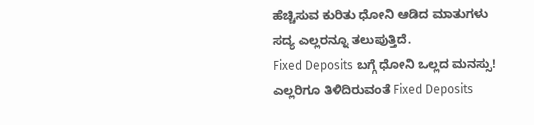ಹೆಚ್ಚಿಸುವ ಕುರಿತು ಧೋನಿ ಆಡಿದ ಮಾತುಗಳು ಸದ್ಯ ಎಲ್ಲರನ್ನೂ ತಲುಪುತ್ತಿದೆ.
Fixed Deposits ಬಗ್ಗೆ ಧೋನಿ ಒಲ್ಲದ ಮನಸ್ಸು!
ಎಲ್ಲರಿಗೂ ತಿಳಿದಿರುವಂತೆ Fixed Deposits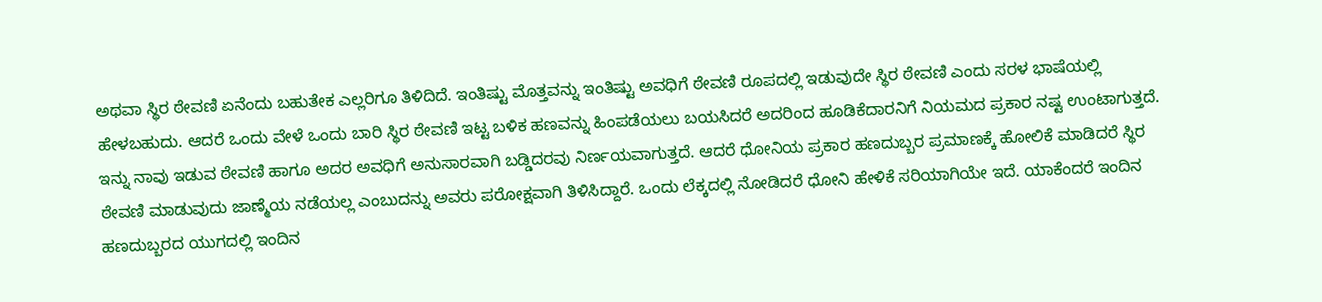ಅಥವಾ ಸ್ಥಿರ ಠೇವಣಿ ಏನೆಂದು ಬಹುತೇಕ ಎಲ್ಲರಿಗೂ ತಿಳಿದಿದೆ. ಇಂತಿಷ್ಟು ಮೊತ್ತವನ್ನು ಇಂತಿಷ್ಟು ಅವಧಿಗೆ ಠೇವಣಿ ರೂಪದಲ್ಲಿ ಇಡುವುದೇ ಸ್ಥಿರ ಠೇವಣಿ ಎಂದು ಸರಳ ಭಾಷೆಯಲ್ಲಿ ಹೇಳಬಹುದು. ಆದರೆ ಒಂದು ವೇಳೆ ಒಂದು ಬಾರಿ ಸ್ಥಿರ ಠೇವಣಿ ಇಟ್ಟ ಬಳಿಕ ಹಣವನ್ನು ಹಿಂಪಡೆಯಲು ಬಯಸಿದರೆ ಅದರಿಂದ ಹೂಡಿಕೆದಾರನಿಗೆ ನಿಯಮದ ಪ್ರಕಾರ ನಷ್ಟ ಉಂಟಾಗುತ್ತದೆ.
ಇನ್ನು ನಾವು ಇಡುವ ಠೇವಣಿ ಹಾಗೂ ಅದರ ಅವಧಿಗೆ ಅನುಸಾರವಾಗಿ ಬಡ್ಡಿದರವು ನಿರ್ಣಯವಾಗುತ್ತದೆ. ಆದರೆ ಧೋನಿಯ ಪ್ರಕಾರ ಹಣದುಬ್ಬರ ಪ್ರಮಾಣಕ್ಕೆ ಹೋಲಿಕೆ ಮಾಡಿದರೆ ಸ್ಥಿರ ಠೇವಣಿ ಮಾಡುವುದು ಜಾಣ್ಮೆಯ ನಡೆಯಲ್ಲ ಎಂಬುದನ್ನು ಅವರು ಪರೋಕ್ಷವಾಗಿ ತಿಳಿಸಿದ್ದಾರೆ. ಒಂದು ಲೆಕ್ಕದಲ್ಲಿ ನೋಡಿದರೆ ಧೋನಿ ಹೇಳಿಕೆ ಸರಿಯಾಗಿಯೇ ಇದೆ. ಯಾಕೆಂದರೆ ಇಂದಿನ ಹಣದುಬ್ಬರದ ಯುಗದಲ್ಲಿ ಇಂದಿನ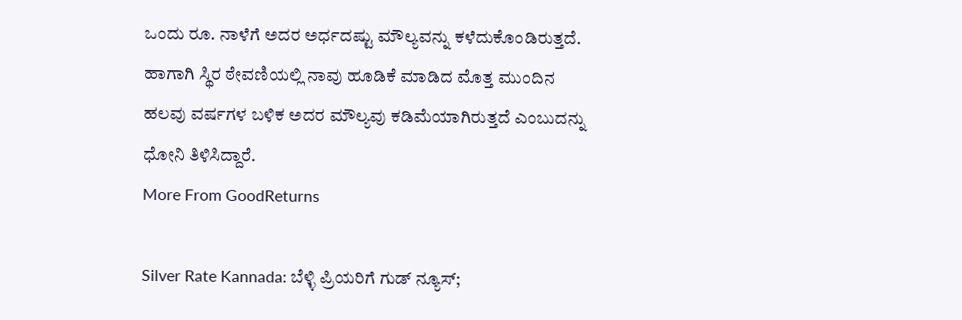ಒಂದು ರೂ. ನಾಳೆಗೆ ಅದರ ಅರ್ಧದಷ್ಟು ಮೌಲ್ಯವನ್ನು ಕಳೆದುಕೊಂಡಿರುತ್ತದೆ. ಹಾಗಾಗಿ ಸ್ಥಿರ ಠೇವಣಿಯಲ್ಲಿ ನಾವು ಹೂಡಿಕೆ ಮಾಡಿದ ಮೊತ್ತ ಮುಂದಿನ ಹಲವು ವರ್ಷಗಳ ಬಳಿಕ ಅದರ ಮೌಲ್ಯವು ಕಡಿಮೆಯಾಗಿರುತ್ತದೆ ಎಂಬುದನ್ನು ಧೋನಿ ತಿಳಿಸಿದ್ದಾರೆ.
More From GoodReturns

Silver Rate Kannada: ಬೆಳ್ಳಿ ಪ್ರಿಯರಿಗೆ ಗುಡ್ ನ್ಯೂಸ್;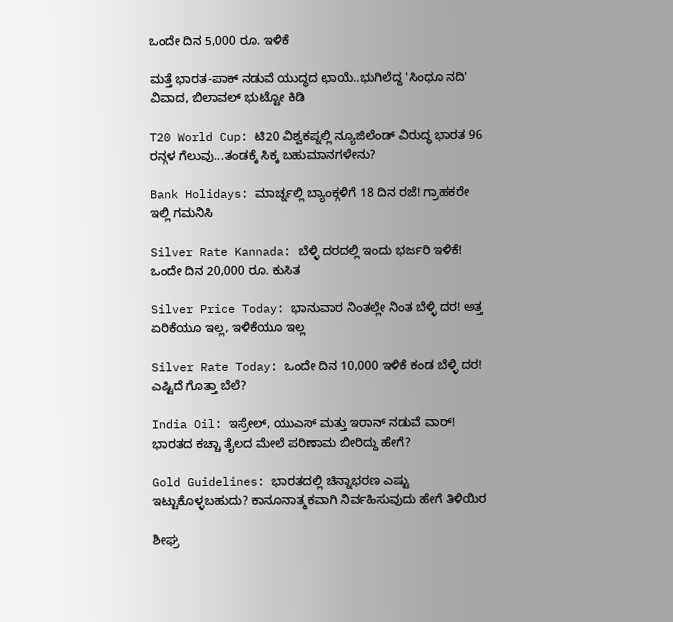ಒಂದೇ ದಿನ 5,000 ರೂ. ಇಳಿಕೆ

ಮತ್ತೆ ಭಾರತ-ಪಾಕ್ ನಡುವೆ ಯುದ್ಧದ ಛಾಯೆ..ಭುಗಿಲೆದ್ದ 'ಸಿಂಧೂ ನದಿ' ವಿವಾದ, ಬಿಲಾವಲ್ ಭುಟ್ಟೋ ಕಿಡಿ

T20 World Cup: ಟಿ20 ವಿಶ್ವಕಪ್ನಲ್ಲಿ ನ್ಯೂಜಿಲೆಂಡ್ ವಿರುದ್ಧ ಭಾರತ 96 ರನ್ಗಳ ಗೆಲುವು...ತಂಡಕ್ಕೆ ಸಿಕ್ಕ ಬಹುಮಾನಗಳೇನು?

Bank Holidays: ಮಾರ್ಚ್ನಲ್ಲಿ ಬ್ಯಾಂಕ್ಗಳಿಗೆ 18 ದಿನ ರಜೆ! ಗ್ರಾಹಕರೇ ಇಲ್ಲಿ ಗಮನಿಸಿ

Silver Rate Kannada: ಬೆಳ್ಳಿ ದರದಲ್ಲಿ ಇಂದು ಭರ್ಜರಿ ಇಳಿಕೆ! ಒಂದೇ ದಿನ 20,000 ರೂ. ಕುಸಿತ

Silver Price Today: ಭಾನುವಾರ ನಿಂತಲ್ಲೇ ನಿಂತ ಬೆಳ್ಳಿ ದರ! ಅತ್ತ ಏರಿಕೆಯೂ ಇಲ್ಲ, ಇಳಿಕೆಯೂ ಇಲ್ಲ

Silver Rate Today: ಒಂದೇ ದಿನ 10,000 ಇಳಿಕೆ ಕಂಡ ಬೆಳ್ಳಿ ದರ! ಎಷ್ಟಿದೆ ಗೊತ್ತಾ ಬೆಲೆ?

India Oil: ಇಸ್ರೇಲ್, ಯುಎಸ್ ಮತ್ತು ಇರಾನ್ ನಡುವೆ ವಾರ್! ಭಾರತದ ಕಚ್ಚಾ ತೈಲದ ಮೇಲೆ ಪರಿಣಾಮ ಬೀರಿದ್ದು ಹೇಗೆ?

Gold Guidelines: ಭಾರತದಲ್ಲಿ ಚಿನ್ನಾಭರಣ ಎಷ್ಟು ಇಟ್ಟುಕೊಳ್ಳಬಹುದು? ಕಾನೂನಾತ್ಮಕವಾಗಿ ನಿರ್ವಹಿಸುವುದು ಹೇಗೆ ತಿಳಿಯಿರ

ಶೀಘ್ರ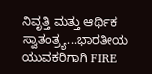ನಿವೃತ್ತಿ ಮತ್ತು ಆರ್ಥಿಕ ಸ್ವಾತಂತ್ರ್ಯ...ಭಾರತೀಯ ಯುವಕರಿಗಾಗಿ FIRE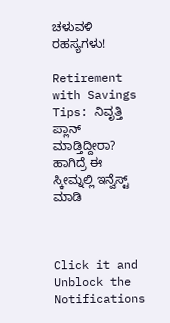ಚಳುವಳಿ ರಹಸ್ಯಗಳು!

Retirement with Savings Tips: ನಿವೃತ್ತಿ ಪ್ಲಾನ್ ಮಾಡ್ತಿದ್ದೀರಾ? ಹಾಗಿದ್ರೆ ಈ ಸ್ಕೀಮ್ನಲ್ಲಿ ಇನ್ವೆಸ್ಟ್ ಮಾಡಿ



Click it and Unblock the Notifications